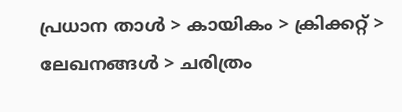പ്രധാന താള്‍ > കായികം > ക്രിക്കറ്റ്‌ > ലേഖനങ്ങള്‍ > ചരിത്രം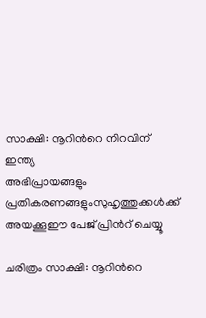സാക്ഷി: നൂറിന്‍റെ നിറവിന് ഇന്ത്യ
അഭിപ്രായങ്ങളും പ്രതികരണങ്ങളുംസുഹൃത്തുക്കള്‍ക്ക് അയക്കൂഈ പേജ് പ്രിന്‍റ് ചെയ്യൂ

ചരിത്രം സാക്ഷി: നൂറിന്‍റെ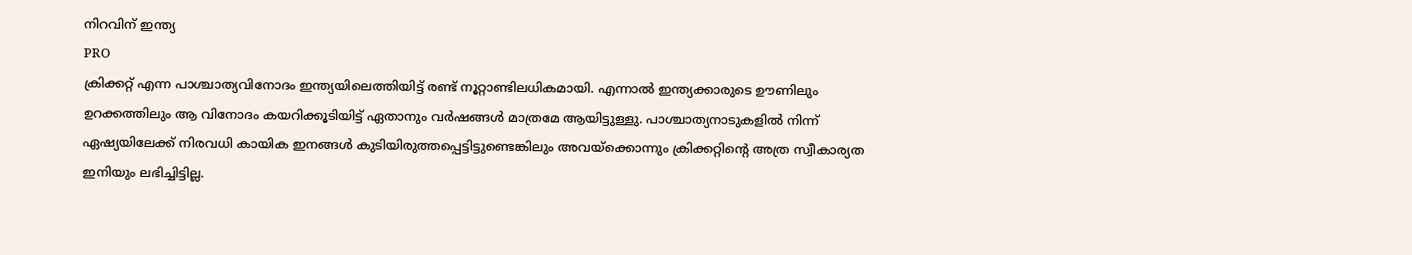നിറവിന് ഇന്ത്യ
PRO
ക്രിക്കറ്റ് എന്ന പാശ്ചാത്യവിനോദം ഇന്ത്യയിലെത്തിയിട്ട് രണ്ട് നൂറ്റാണ്ടിലധികമായി. എന്നാല്‍ ഇന്ത്യക്കാരുടെ ഊണിലും ഉറക്കത്തിലും ആ വിനോദം കയറിക്കൂടിയിട്ട് ഏതാനും വര്‍ഷങ്ങള്‍ മാത്രമേ ആയിട്ടുള്ളു. പാശ്ചാത്യനാടുകളില്‍ നിന്ന് ഏഷ്യയിലേക്ക് നിരവധി കായിക ഇനങ്ങള്‍ കുടിയിരുത്തപ്പെട്ടിട്ടുണ്ടെങ്കിലും അവയ്ക്കൊന്നും ക്രിക്കറ്റിന്‍റെ അത്ര സ്വീകാര്യത ഇനിയും ലഭിച്ചിട്ടില്ല.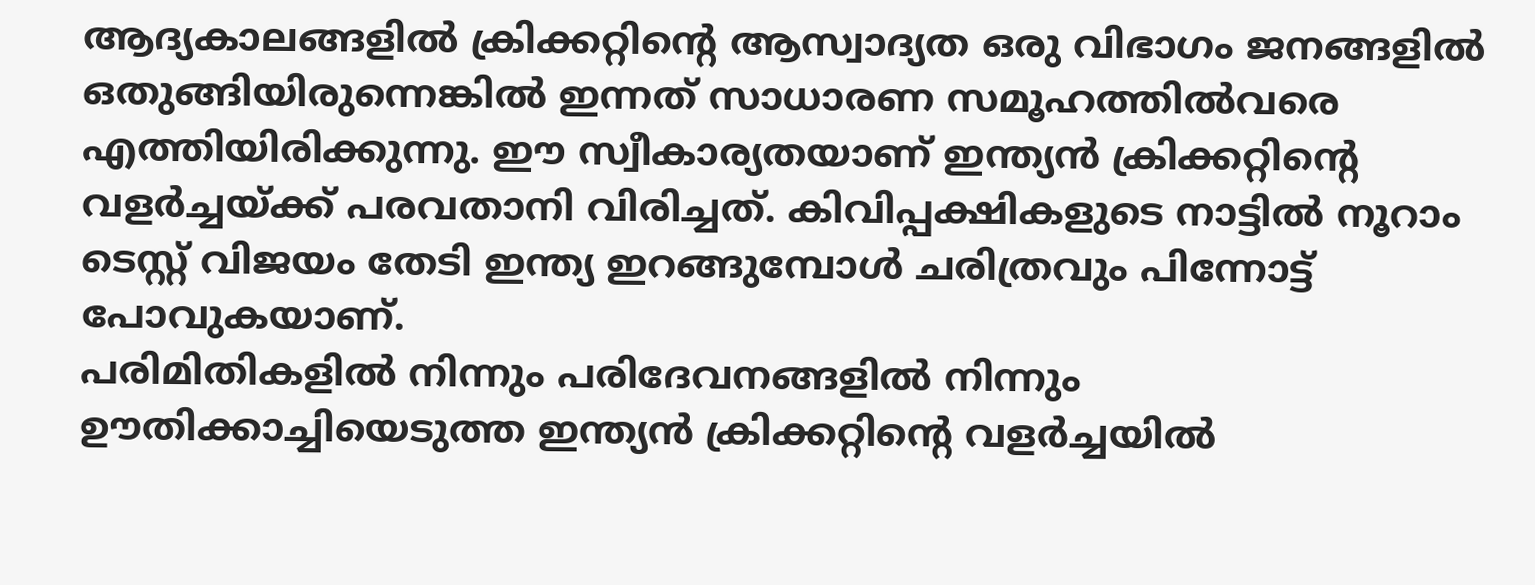ആദ്യകാലങ്ങളില്‍ ക്രിക്കറ്റിന്‍റെ ആസ്വാദ്യത ഒരു വിഭാഗം ജനങ്ങളില്‍ ഒതുങ്ങിയിരുന്നെങ്കില്‍ ഇന്നത് സാധാരണ സമൂഹത്തില്‍വരെ എത്തിയിരിക്കുന്നു. ഈ സ്വീകാര്യതയാണ് ഇന്ത്യന്‍ ക്രിക്കറ്റിന്‍റെ വളര്‍ച്ചയ്ക്ക് പരവതാനി വിരിച്ചത്. കിവിപ്പക്ഷികളുടെ നാട്ടില്‍ നൂറാം ടെസ്റ്റ് വിജയം തേടി ഇന്ത്യ ഇറങ്ങുമ്പോള്‍ ചരിത്രവും പിന്നോട്ട് പോവുകയാണ്.
പരിമിതികളില്‍ നിന്നും പരിദേവനങ്ങളില്‍ നിന്നും ഊതിക്കാച്ചിയെടുത്ത ഇന്ത്യന്‍ ക്രിക്കറ്റിന്‍റെ വളര്‍ച്ചയില്‍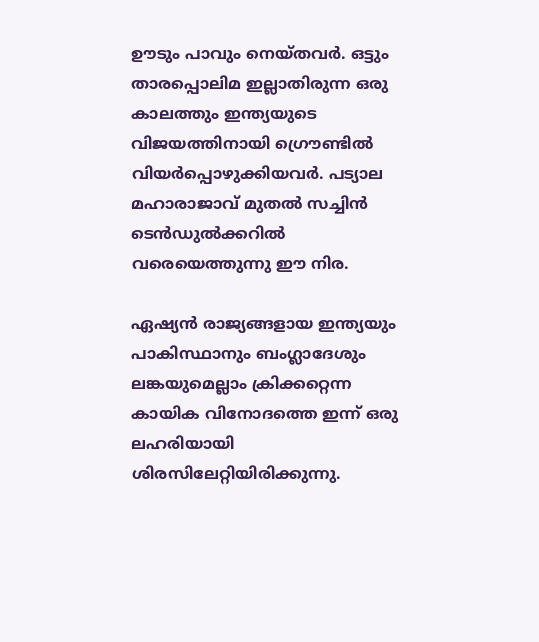ഊടും പാവും നെയ്തവര്‍‍‍. ഒട്ടും താരപ്പൊലിമ ഇല്ലാതിരുന്ന ഒരു കാലത്തും ഇന്ത്യയുടെ വിജയത്തിനായി ഗ്രൌണ്ടില്‍ വിയര്‍പ്പൊഴുക്കിയവര്‍. പട്യാല മഹാരാജാവ് മുതല്‍ സച്ചിന്‍ ടെന്‍ഡുല്‍ക്കറില്‍ വരെയെത്തുന്നു ഈ നിര.

ഏഷ്യന്‍ രാജ്യങ്ങളായ ഇന്ത്യയും പാകിസ്ഥാനും ബംഗ്ലാദേശും ലങ്കയുമെല്ലാം ക്രിക്കറ്റെന്ന കായിക വിനോദത്തെ ഇന്ന് ഒരു ലഹരിയായി ശിരസിലേറ്റിയിരിക്കുന്നു.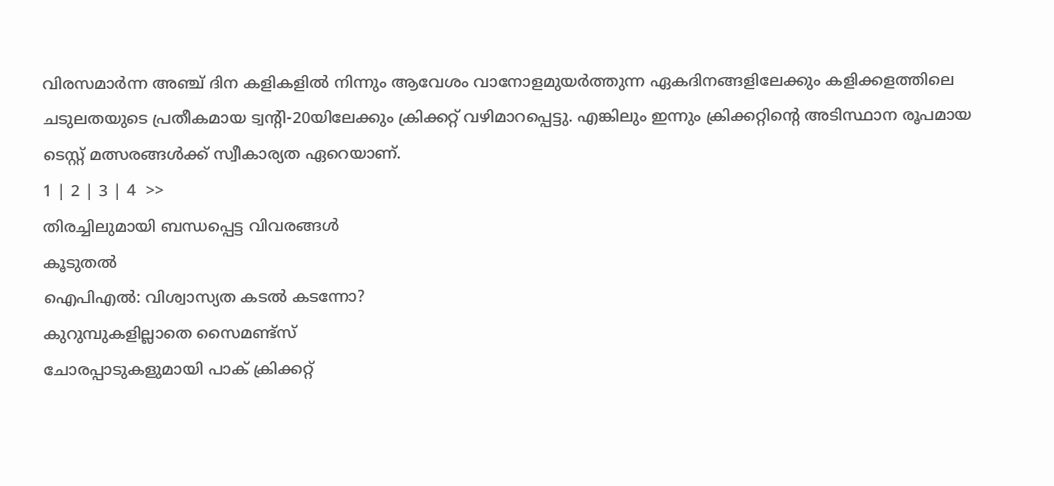വിരസമാര്‍ന്ന അഞ്ച് ദിന കളികളില്‍ നിന്നും ആവേശം വാനോളമുയര്‍ത്തുന്ന ഏകദിനങ്ങളിലേക്കും കളിക്കളത്തിലെ ചടുലതയുടെ പ്രതീകമായ ട്വന്‍റി-20യിലേക്കും ക്രിക്കറ്റ് വഴിമാറപ്പെട്ടു. എങ്കിലും ഇന്നും ക്രിക്കറ്റിന്‍റെ അടിസ്ഥാന രൂപമായ ടെസ്റ്റ് മത്സരങ്ങള്‍ക്ക് സ്വീകാര്യത ഏറെയാണ്.
1 | 2 | 3 | 4  >>
തിരച്ചിലുമായി ബന്ധപ്പെട്ട വിവരങ്ങള്‍
കൂടുതല്‍
ഐപി‌എല്‍: വിശ്വാസ്യത കടല്‍ കടന്നോ?
കുറുമ്പുകളില്ലാതെ സൈമണ്ട്സ്
ചോരപ്പാടുകളുമായി പാക് ക്രിക്കറ്റ്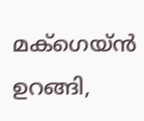മക്ഗെയ്ന്‍ ഉറങ്ങി,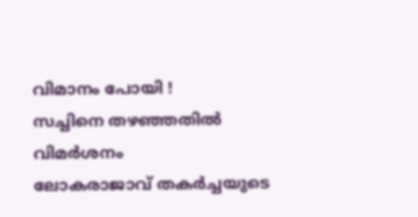വിമാനം പോയി !
സച്ചിനെ തഴഞ്ഞതില്‍ വിമര്‍ശനം
ലോകരാജാവ് തകര്‍ച്ചയുടെ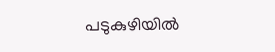പടുകുഴിയില്‍